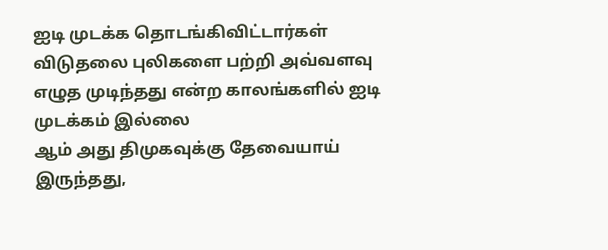ஐடி முடக்க தொடங்கிவிட்டார்கள்
விடுதலை புலிகளை பற்றி அவ்வளவு எழுத முடிந்தது என்ற காலங்களில் ஐடி முடக்கம் இல்லை
ஆம் அது திமுகவுக்கு தேவையாய் இருந்தது,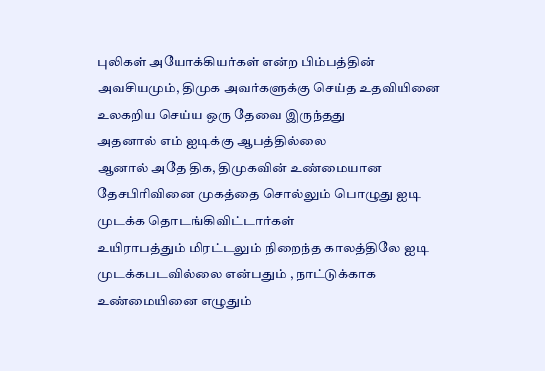புலிகள் அயோக்கியர்கள் என்ற பிம்பத்தின் அவசியமும், திமுக அவர்களுக்கு செய்த உதவியினை உலகறிய செய்ய ஒரு தேவை இருந்தது
அதனால் எம் ஐடிக்கு ஆபத்தில்லை
ஆனால் அதே திக, திமுகவின் உண்மையான தேசபிரிவினை முகத்தை சொல்லும் பொழுது ஐடி முடக்க தொடங்கிவிட்டார்கள்
உயிராபத்தும் மிரட்டலும் நிறைந்த காலத்திலே ஐடி முடக்கபடவில்லை என்பதும் , நாட்டுக்காக உண்மையினை எழுதும்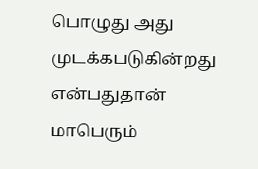பொழுது அது முடக்கபடுகின்றது என்பதுதான் மாபெரும்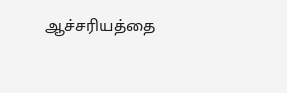ஆச்சரியத்தை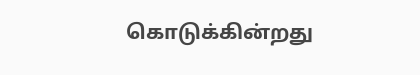கொடுக்கின்றது